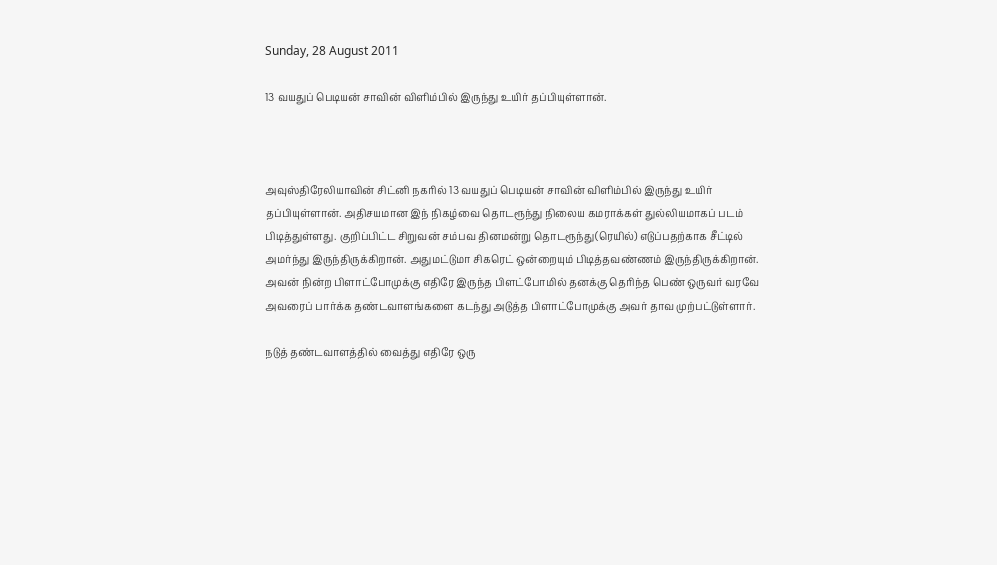Sunday, 28 August 2011

13 வயதுப் பெடியன் சாவின் விளிம்பில் இருந்து உயிர் தப்பியுள்ளான்.



அவுஸ்திரேலியாவின் சிட்னி நகரில் 13 வயதுப் பெடியன் சாவின் விளிம்பில் இருந்து உயிர் தப்பியுள்ளான். அதிசயமான இந் நிகழ்வை தொடரூந்து நிலைய கமராக்கள் துல்லியமாகப் படம் பிடித்துள்ளது. குறிப்பிட்ட சிறுவன் சம்பவ தினமன்று தொடரூந்து(ரெயில்) எடுப்பதற்காக சீட்டில் அமர்ந்து இருந்திருக்கிறான். அதுமட்டுமா சிகரெட் ஒன்றையும் பிடித்தவண்ணம் இருந்திருக்கிறான். அவன் நின்ற பிளாட்போமுக்கு எதிரே இருந்த பிளட்போமில் தனக்கு தெரிந்த பெண் ஒருவர் வரவே அவரைப் பார்க்க தண்டவாளங்களை கடந்து அடுத்த பிளாட்போமுக்கு அவர் தாவ முற்பட்டுள்ளார்.

நடுத் தண்டவாளத்தில் வைத்து எதிரே ஒரு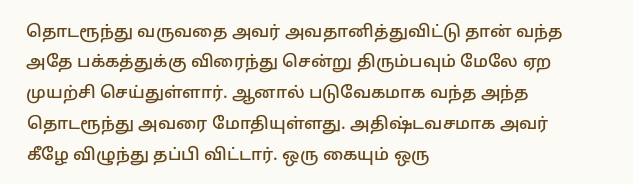தொடரூந்து வருவதை அவர் அவதானித்துவிட்டு தான் வந்த அதே பக்கத்துக்கு விரைந்து சென்று திரும்பவும் மேலே ஏற முயற்சி செய்துள்ளார். ஆனால் படுவேகமாக வந்த அந்த தொடரூந்து அவரை மோதியுள்ளது. அதிஷ்டவசமாக அவர் கீழே விழுந்து தப்பி விட்டார். ஒரு கையும் ஒரு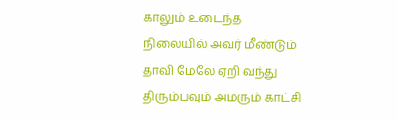காலும் உடைந்த நிலையில் அவர் மீண்டும் தாவி மேலே ஏறி வந்து திரும்பவும் அமரும் காட்சி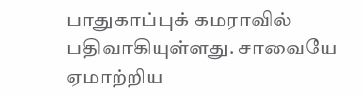பாதுகாப்புக் கமராவில் பதிவாகியுள்ளது. சாவையே ஏமாற்றிய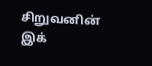சிறுவனின் இக்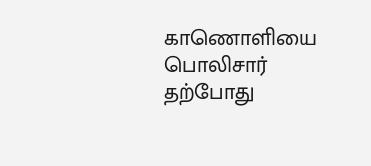காணொளியை பொலிசார் தற்போது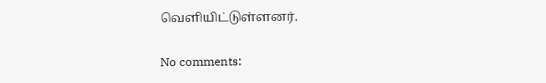வெளியிட்டுள்ளனர்.

No comments: